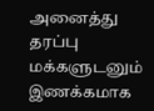அனைத்து தரப்பு மக்களுடனும் இணக்கமாக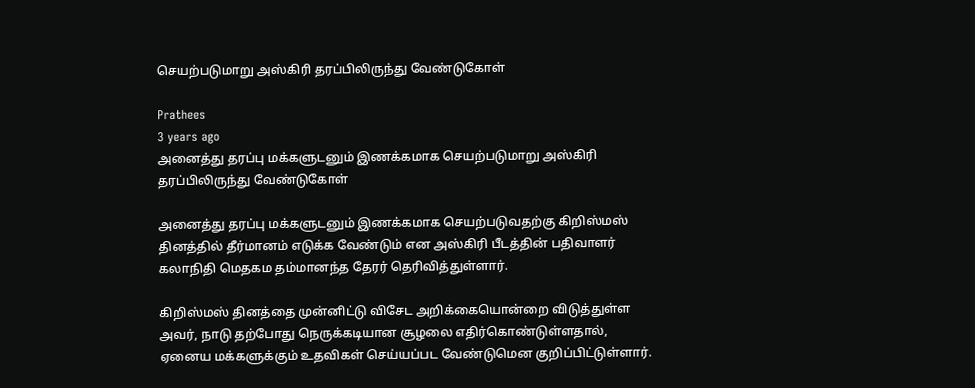செயற்படுமாறு அஸ்கிரி தரப்பிலிருந்து வேண்டுகோள்

Prathees
3 years ago
அனைத்து தரப்பு மக்களுடனும் இணக்கமாக செயற்படுமாறு அஸ்கிரி தரப்பிலிருந்து வேண்டுகோள்

அனைத்து தரப்பு மக்களுடனும் இணக்கமாக செயற்படுவதற்கு கிறிஸ்மஸ் தினத்தில் தீர்மானம் எடுக்க வேண்டும் என அஸ்கிரி பீடத்தின் பதிவாளர் கலாநிதி மெதகம தம்மானந்த தேரர் தெரிவித்துள்ளார்.

கிறிஸ்மஸ் தினத்தை முன்னிட்டு விசேட அறிக்கையொன்றை விடுத்துள்ள அவர், நாடு தற்போது நெருக்கடியான சூழலை எதிர்கொண்டுள்ளதால், ஏனைய மக்களுக்கும் உதவிகள் செய்யப்பட வேண்டுமென குறிப்பிட்டுள்ளார்.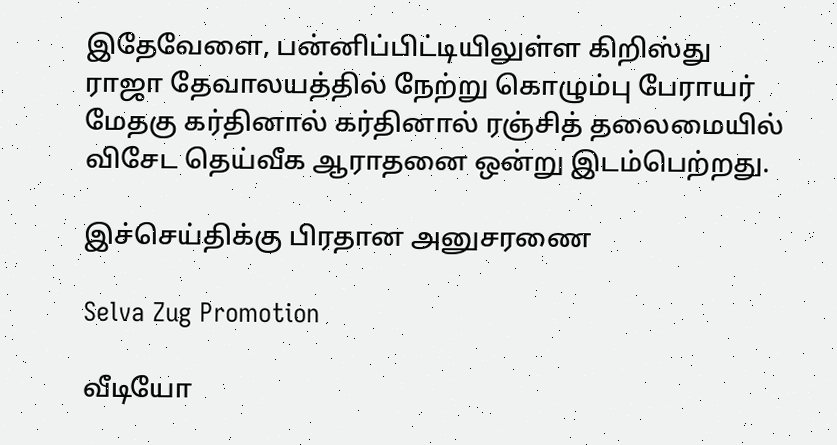இதேவேளை, பன்னிப்பிட்டியிலுள்ள கிறிஸ்து ராஜா தேவாலயத்தில் நேற்று கொழும்பு பேராயர் மேதகு கர்தினால் கர்தினால் ரஞ்சித் தலைமையில் விசேட தெய்வீக ஆராதனை ஒன்று இடம்பெற்றது.

இச்செய்திக்கு பிரதான அனுசரணை

Selva Zug Promotion

வீடியோ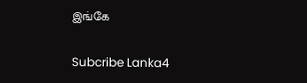இங்கே

Subcribe Lanka4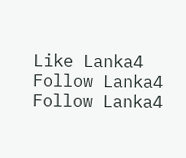Like Lanka4
Follow Lanka4
Follow Lanka4